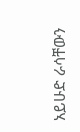አይሁድ ራሳቸውን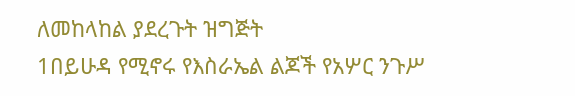ለመከላከል ያደረጉት ዝግጅት
1በይሁዳ የሚኖሩ የእስራኤል ልጆች የአሦር ንጉሥ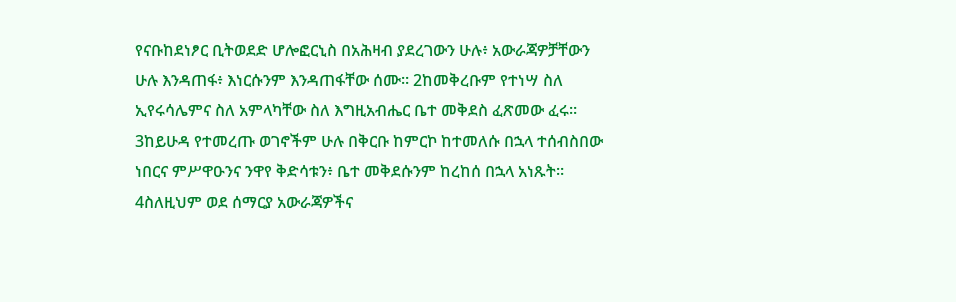የናቡከደነፆር ቢትወደድ ሆሎፎርኒስ በአሕዛብ ያደረገውን ሁሉ፥ አውራጃዎቻቸውን ሁሉ እንዳጠፋ፥ እነርሱንም እንዳጠፋቸው ሰሙ። 2ከመቅረቡም የተነሣ ስለ ኢየሩሳሌምና ስለ አምላካቸው ስለ እግዚአብሔር ቤተ መቅደስ ፈጽመው ፈሩ። 3ከይሁዳ የተመረጡ ወገኖችም ሁሉ በቅርቡ ከምርኮ ከተመለሱ በኋላ ተሰብስበው ነበርና ምሥዋዑንና ንዋየ ቅድሳቱን፥ ቤተ መቅደሱንም ከረከሰ በኋላ አነጹት። 4ስለዚህም ወደ ሰማርያ አውራጃዎችና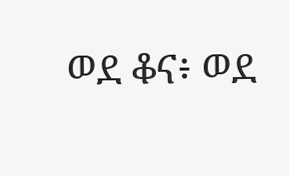ወደ ቆና፥ ወደ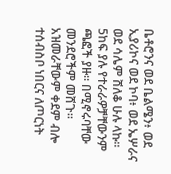ቤቶሮንና ወደ ቤልሜን፥ ወደ ኢያሪኮና ወደ ኮባ፥ ወደ ኤሦራና ወደ ሳሌም ሸለቆ ሁሉ ላኩ። 5ከፍ ያሉ የተራራዎቻቸውንም ጫፎች ያዙ። በሚኖሩባቸው መንደሮችም መሸጉ። አዝመራቸውም ቀደም ብሎ ተሰብስቦ ነበርና ለጦርነት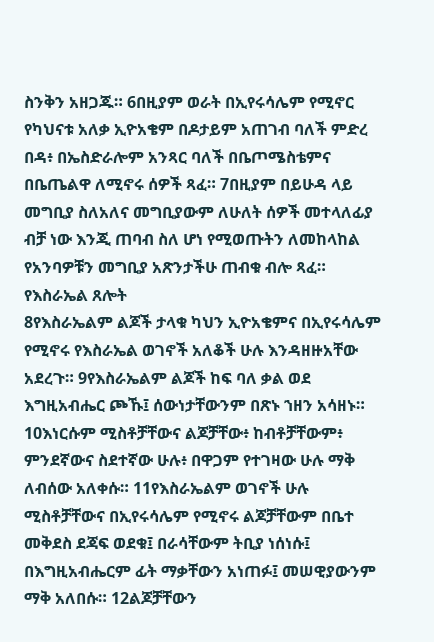ስንቅን አዘጋጁ። 6በዚያም ወራት በኢየሩሳሌም የሚኖር የካህናቱ አለቃ ኢዮአቄም በዶታይም አጠገብ ባለች ምድረ በዳ፥ በኤስድራሎም አንጻር ባለች በቤጦሜስቴምና በቤጤልዋ ለሚኖሩ ሰዎች ጻፈ። 7በዚያም በይሁዳ ላይ መግቢያ ስለአለና መግቢያውም ለሁለት ሰዎች መተላለፊያ ብቻ ነው እንጂ ጠባብ ስለ ሆነ የሚወጡትን ለመከላከል የአንባዎቹን መግቢያ አጽንታችሁ ጠብቁ ብሎ ጻፈ።
የእስራኤል ጸሎት
8የእስራኤልም ልጆች ታላቁ ካህን ኢዮአቄምና በኢየሩሳሌም የሚኖሩ የእስራኤል ወገኖች አለቆች ሁሉ እንዳዘዙአቸው አደረጉ። 9የእስራኤልም ልጆች ከፍ ባለ ቃል ወደ እግዚአብሔር ጮኹ፤ ሰውነታቸውንም በጽኑ ኀዘን አሳዘኑ። 10እነርሱም ሚስቶቻቸውና ልጆቻቸው፥ ከብቶቻቸውም፥ ምንደኛውና ስደተኛው ሁሉ፥ በዋጋም የተገዛው ሁሉ ማቅ ለብሰው አለቀሱ። 11የእስራኤልም ወገኖች ሁሉ ሚስቶቻቸውና በኢየሩሳሌም የሚኖሩ ልጆቻቸውም በቤተ መቅደስ ደጃፍ ወደቁ፤ በራሳቸውም ትቢያ ነሰነሱ፤ በእግዚአብሔርም ፊት ማቃቸውን አነጠፉ፤ መሠዊያውንም ማቅ አለበሱ። 12ልጆቻቸውን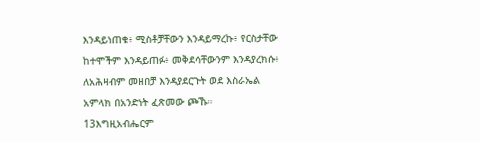እንዳይነጠቁ፥ ሚስቶቻቸውን እንዳይማረኩ፥ የርስታቸው ከተሞችም እንዳይጠፉ፥ መቅደሳቸውንም እንዳያረክሱ፥ ለአሕዛብም መዘበቻ እንዳያደርጉት ወደ እስራኤል አምላክ በአንድነት ፈጽመው ጮኹ። 13እግዚአብሔርም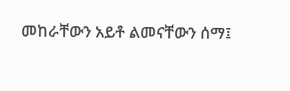መከራቸውን አይቶ ልመናቸውን ሰማ፤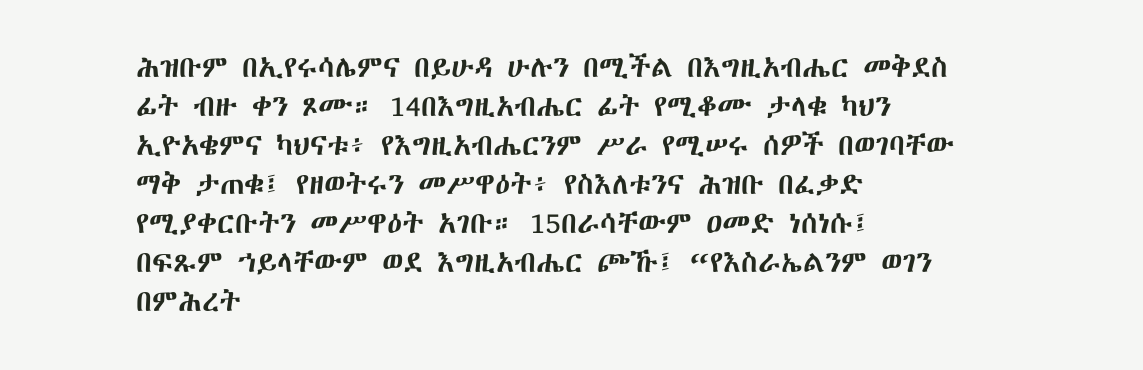ሕዝቡም በኢየሩሳሌምና በይሁዳ ሁሉን በሚችል በእግዚአብሔር መቅደስ ፊት ብዙ ቀን ጾሙ። 14በእግዚአብሔር ፊት የሚቆሙ ታላቁ ካህን ኢዮአቄምና ካህናቱ፥ የእግዚአብሔርንም ሥራ የሚሠሩ ሰዎች በወገባቸው ማቅ ታጠቁ፤ የዘወትሩን መሥዋዕት፥ የስእለቱንና ሕዝቡ በፈቃድ የሚያቀርቡትን መሥዋዕት አገቡ። 15በራሳቸውም ዐመድ ነሰነሱ፤ በፍጹም ኀይላቸውም ወደ እግዚአብሔር ጮኹ፤ “የእስራኤልንም ወገን በምሕረት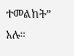ተመልከት” አሉ።